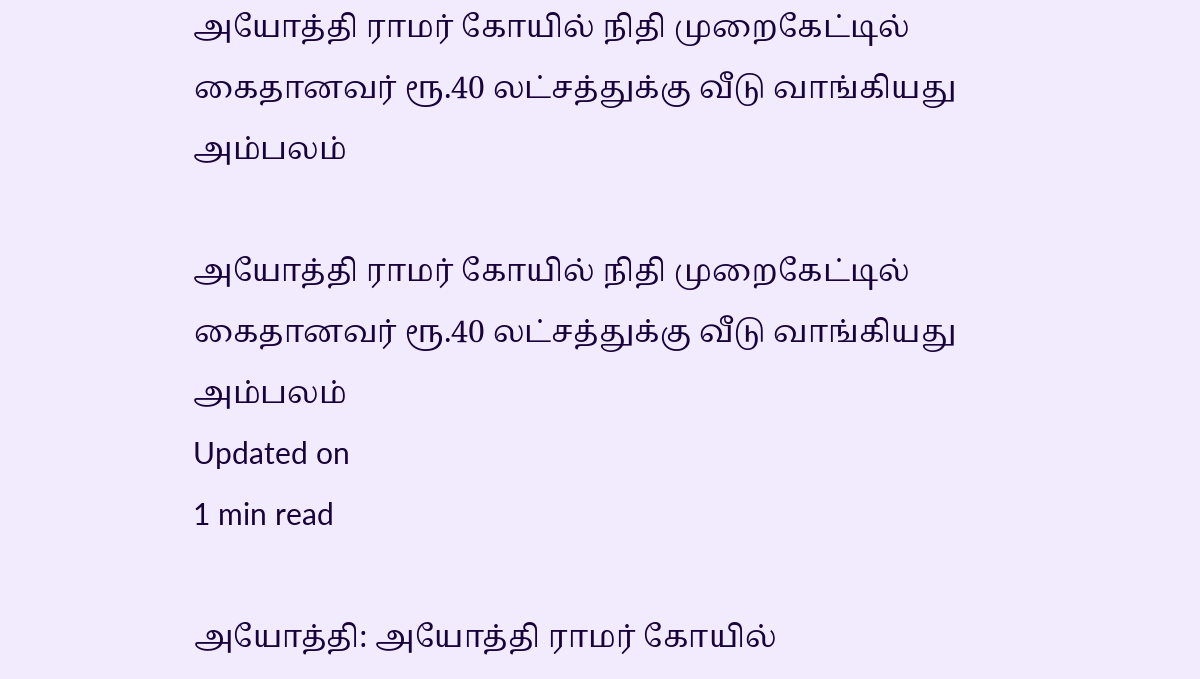அயோத்தி ராமர் கோயில் நிதி முறைகேட்டில் கைதானவர் ரூ.40 லட்சத்துக்கு வீடு வாங்கியது அம்பலம்

அயோத்தி ராமர் கோயில் நிதி முறைகேட்டில் கைதானவர் ரூ.40 லட்சத்துக்கு வீடு வாங்கியது அம்பலம்
Updated on
1 min read

அயோத்தி: அயோத்தி ராமர் கோயில்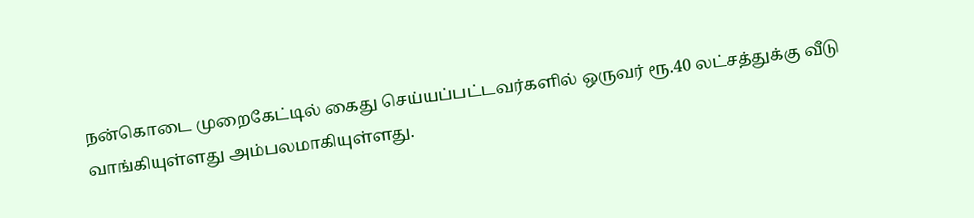நன்கொடை முறைகேட்டில் கைது செய்யப்பட்டவர்களில் ஒருவர் ரூ.40 லட்சத்துக்கு வீடு வாங்கியுள்ளது அம்பலமாகியுள்ளது.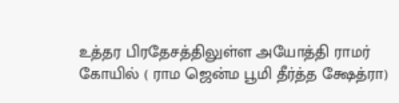உத்தர பிரதேசத்திலுள்ள அயோத்தி ராமர் கோயில் ( ராம ஜென்ம பூமி தீர்த்த க்ஷேத்ரா)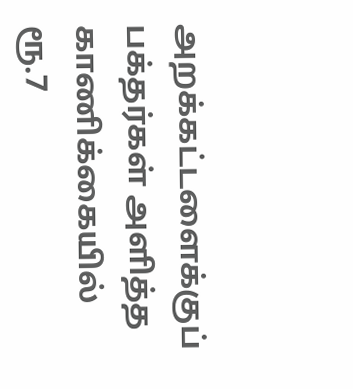அறக்கட்டளைக்குப் பக்தர்கள் அளித்த காணிக்கையில் ரூ.7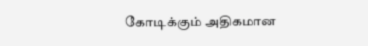கோடிக்கும் அதிகமான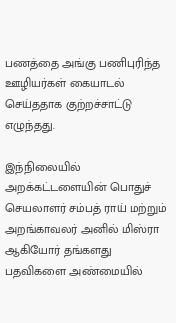பணத்தை அங்கு பணிபுரிந்த ஊழியர்கள் கையாடல் செய்ததாக குற்றச்சாட்டு எழுந்தது.

இந்நிலையில் அறக்கட்டளையின் பொதுச் செயலாளர் சம்பத் ராய் மற்றும் அறங்காவலர் அனில் மிஸ்ரா ஆகியோர் தங்களது பதவிகளை அண்மையில்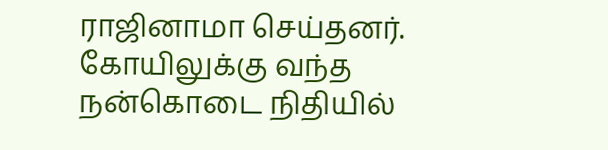ராஜினாமா செய்தனர். கோயிலுக்கு வந்த நன்கொடை நிதியில்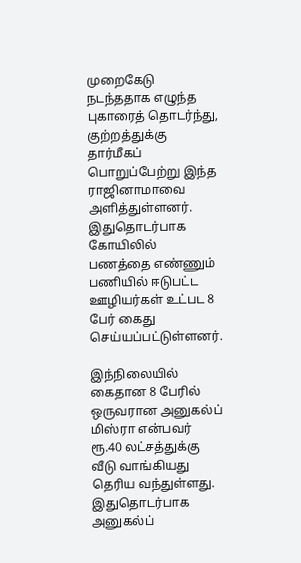முறைகேடு நடந்ததாக எழுந்த புகாரைத் தொடர்ந்து, குற்றத்துக்கு தார்மீகப் பொறுப்பேற்று இந்த ராஜினாமாவை அளித்துள்ளனர். இதுதொடர்பாக கோயிலில் பணத்தை எண்ணும் பணியில் ஈடுபட்ட ஊழியர்கள் உட்பட 8 பேர் கைது செய்யப்பட்டுள்ளனர்.

இந்நிலையில் கைதான 8 பேரில் ஒருவரான அனுகல்ப் மிஸ்ரா என்பவர் ரூ.40 லட்சத்துக்கு வீடு வாங்கியது தெரிய வந்துள்ளது. இதுதொடர்பாக அனுகல்ப்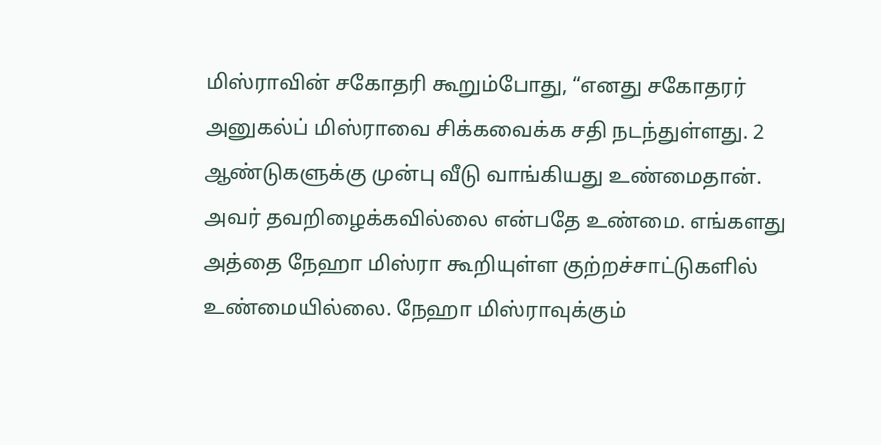மிஸ்ராவின் சகோதரி கூறும்போது, “எனது சகோதரர் அனுகல்ப் மிஸ்ராவை சிக்கவைக்க சதி நடந்துள்ளது. 2 ஆண்டுகளுக்கு முன்பு வீடு வாங்கியது உண்மைதான். அவர் தவறிழைக்கவில்லை என்பதே உண்மை. எங்களது அத்தை நேஹா மிஸ்ரா கூறியுள்ள குற்றச்சாட்டுகளில் உண்மையில்லை. நேஹா மிஸ்ராவுக்கும்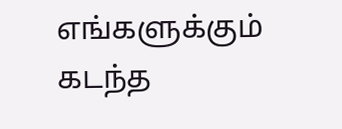எங்களுக்கும் கடந்த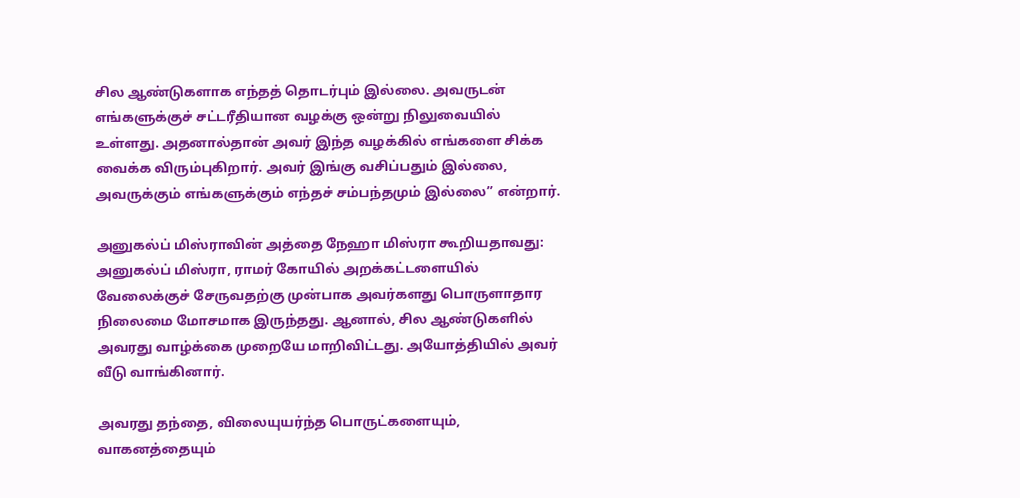சில ஆண்டுகளாக எந்தத் தொடர்பும் இல்லை. அவருடன் எங்களுக்குச் சட்டரீதியான வழக்கு ஒன்று நிலுவையில் உள்ளது. அதனால்தான் அவர் இந்த வழக்கில் எங்களை சிக்க வைக்க விரும்புகிறார். அவர் இங்கு வசிப்பதும் இல்லை, அவருக்கும் எங்களுக்கும் எந்தச் சம்பந்தமும் இல்லை’’ என்றார்.

அனுகல்ப் மிஸ்ராவின் அத்தை நேஹா மிஸ்ரா கூறியதாவது: அனுகல்ப் மிஸ்ரா, ராமர் கோயில் அறக்கட்டளையில் வேலைக்குச் சேருவதற்கு முன்பாக அவர்களது பொருளாதார நிலைமை மோசமாக இருந்தது. ஆனால், சில ஆண்டுகளில் அவரது வாழ்க்கை முறையே மாறிவிட்டது. அயோத்தியில் அவர் வீடு வாங்கினார்.

அவரது தந்தை, விலையுயர்ந்த பொருட்களையும், வாகனத்தையும்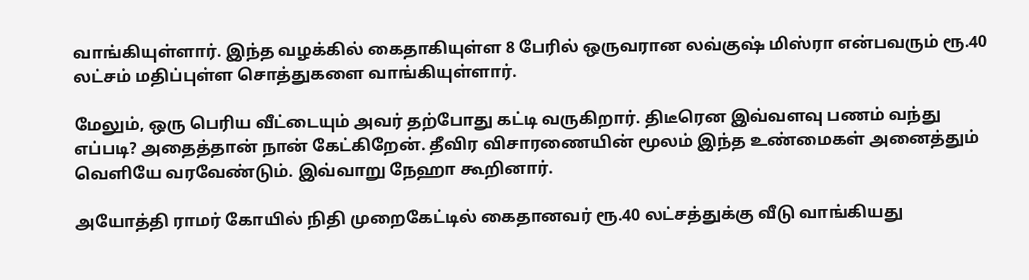வாங்கியுள்ளார். இந்த வழக்கில் கைதாகியுள்ள 8 பேரில் ஒருவரான லவ்குஷ் மிஸ்ரா என்பவரும் ரூ.40 லட்சம் மதிப்புள்ள சொத்துகளை வாங்கியுள்ளார்.

மேலும், ஒரு பெரிய வீட்டையும் அவர் தற்போது கட்டி வருகிறார். திடீரென இவ்வளவு பணம் வந்து எப்படி? அதைத்தான் நான் கேட்கிறேன். தீவிர விசாரணையின் மூலம் இந்த உண்மைகள் அனைத்தும் வெளியே வரவேண்டும். இவ்வாறு நேஹா கூறினார்.

அயோத்தி ராமர் கோயில் நிதி முறைகேட்டில் கைதானவர் ரூ.40 லட்சத்துக்கு வீடு வாங்கியது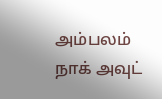அம்பலம்
நாக் அவுட்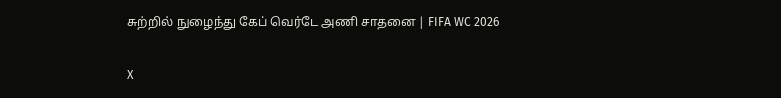சுற்றில் நுழைந்து கேப் வெர்டே அணி சாதனை | FIFA WC 2026

X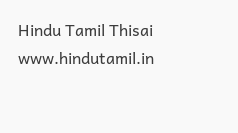Hindu Tamil Thisai
www.hindutamil.in